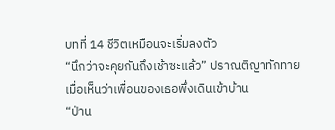บทที่ 14 ชีวิตเหมือนจะเริ่มลงตัว
“นึกว่าจะคุยกันถึงเช้าซะแล้ว” ปราณติญาทักทายเมื่อเห็นว่าเพื่อนของเธอพึ่งเดินเข้าบ้าน
“ป่าน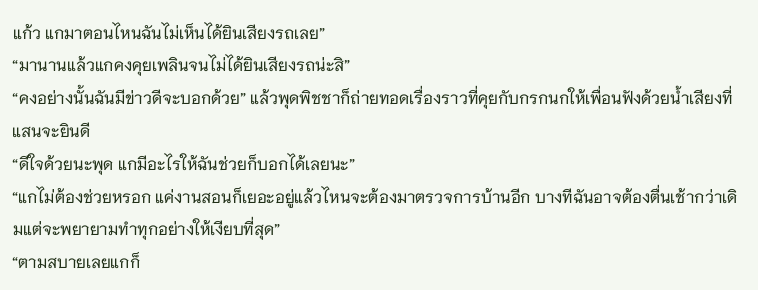แก้ว แกมาตอนไหนฉันไม่เห็นได้ยินเสียงรถเลย”
“มานานแล้วแกคงคุยเพลินจนไม่ได้ยินเสียงรถน่ะสิ”
“คงอย่างนั้นฉันมีข่าวดีจะบอกด้วย” แล้วพุดพิชชาก็ถ่ายทอดเรื่องราวที่คุยกับกรกนกให้เพื่อนฟังด้วยน้ำเสียงที่แสนจะยินดี
“ดีใจด้วยนะพุด แกมีอะไรให้ฉันช่วยก็บอกได้เลยนะ”
“แกไม่ต้องช่วยหรอก แค่งานสอนก็เยอะอยู่แล้วไหนจะต้องมาตรวจการบ้านอีก บางทีฉันอาจต้องตื่นเช้ากว่าเดิมแต่จะพยายามทำทุกอย่างให้เงียบที่สุด”
“ตามสบายเลยแกก็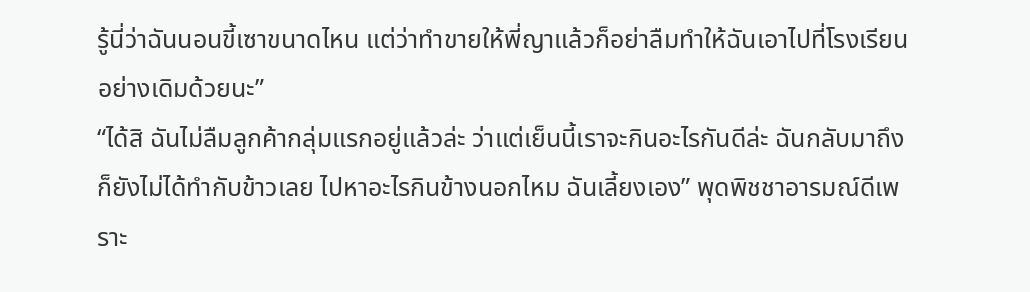รู้นี่ว่าฉันนอนขี้เซาขนาดไหน แต่ว่าทำขายให้พี่ญาแล้วก็อย่าลืมทำให้ฉันเอาไปที่โรงเรียนอย่างเดิมด้วยนะ”
“ได้สิ ฉันไม่ลืมลูกค้ากลุ่มแรกอยู่แล้วล่ะ ว่าแต่เย็นนี้เราจะกินอะไรกันดีล่ะ ฉันกลับมาถึงก็ยังไม่ได้ทำกับข้าวเลย ไปหาอะไรกินข้างนอกไหม ฉันเลี้ยงเอง” พุดพิชชาอารมณ์ดีเพราะ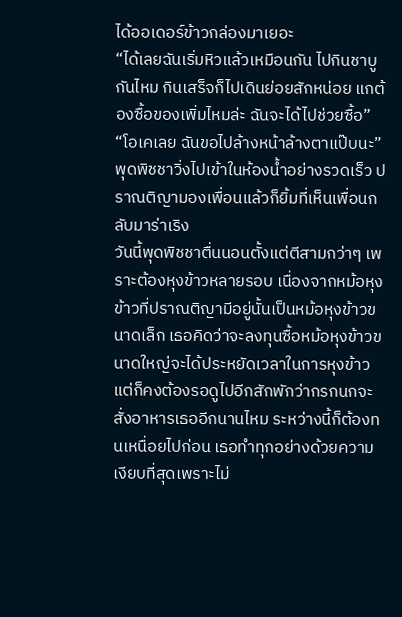ได้ออเดอร์ข้าวกล่องมาเยอะ
“ได้เลยฉันเริ่มหิวแล้วเหมือนกัน ไปกินชาบูกันไหม กินเสร็จก็ไปเดินย่อยสักหน่อย แกต้องซื้อของเพิ่มไหมล่ะ ฉันจะได้ไปช่วยซื้อ”
“โอเคเลย ฉันขอไปล้างหน้าล้างตาแป๊บนะ” พุดพิชชาวิ่งไปเข้าในห้องน้ำอย่างรวดเร็ว ปราณติญามองเพื่อนแล้วก็ยิ้มที่เห็นเพื่อนกลับมาร่าเริง
วันนี้พุดพิชชาตื่นนอนตั้งแต่ตีสามกว่าๆ เพราะต้องหุงข้าวหลายรอบ เนื่องจากหม้อหุงข้าวที่ปราณติญามีอยู่นั้นเป็นหม้อหุงข้าวขนาดเล็ก เธอคิดว่าจะลงทุนซื้อหม้อหุงข้าวขนาดใหญ่จะได้ประหยัดเวลาในการหุงข้าว แต่ก็คงต้องรอดูไปอีกสักพักว่ากรกนกจะสั่งอาหารเธออีกนานไหม ระหว่างนี้ก็ต้องทนเหนื่อยไปก่อน เธอทำทุกอย่างด้วยความเงียบที่สุดเพราะไม่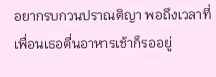อยากรบกวนปราณติญา พอถึงเวลาที่เพื่อนเธอตื่นอาหารเช้าก็รออยู่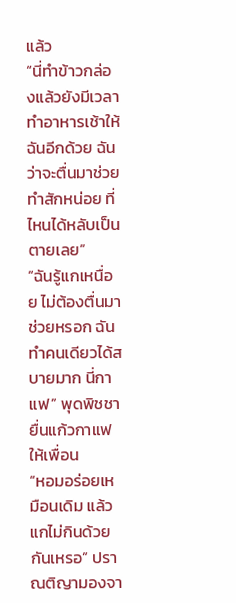แล้ว
“นี่ทำข้าวกล่องแล้วยังมีเวลาทำอาหารเช้าให้ฉันอีกด้วย ฉันว่าจะตื่นมาช่วยทำสักหน่อย ที่ไหนได้หลับเป็นตายเลย”
“ฉันรู้แกเหนื่อย ไม่ต้องตื่นมาช่วยหรอก ฉันทำคนเดียวได้สบายมาก นี่กาแฟ” พุดพิชชายื่นแก้วกาแฟให้เพื่อน
“หอมอร่อยเหมือนเดิม แล้วแกไม่กินด้วยกันเหรอ” ปราณติญามองจา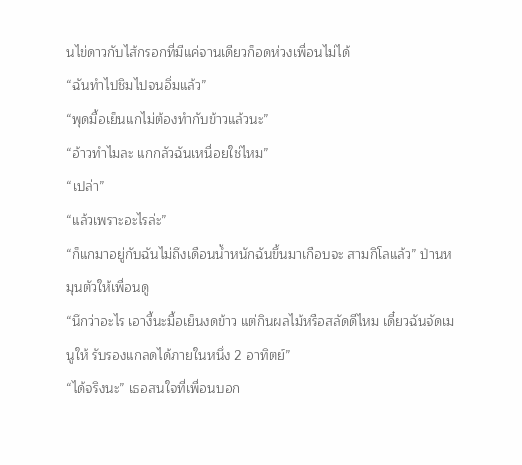นไข่ดาวกับไส้กรอกที่มีแค่จานเดียวก็อดห่วงเพื่อนไม่ได้
“ฉันทำไปชิมไปจนอิ่มแล้ว”
“พุดมื้อเย็นแกไม่ต้องทำกับข้าวแล้วนะ”
“อ้าวทำไมละ แกกลัวฉันเหนื่อยใช่ไหม”
“เปล่า”
“แล้วเพราะอะไรล่ะ”
“ก็แกมาอยู่กับฉันไม่ถึงเดือนน้ำหนักฉันขึ้นมาเกือบจะ สามกิโลแล้ว” ป่านหมุนตัวให้เพื่อนดู
“นึกว่าอะไร เอางี้นะมื้อเย็นงดข้าว แต่กินผลไม้หรือสลัดดีไหม เดี๋ยวฉันจัดเมนูให้ รับรองแกลดได้ภายในหนึ่ง 2 อาทิตย์”
“ได้จริงนะ” เธอสนใจที่เพื่อนบอก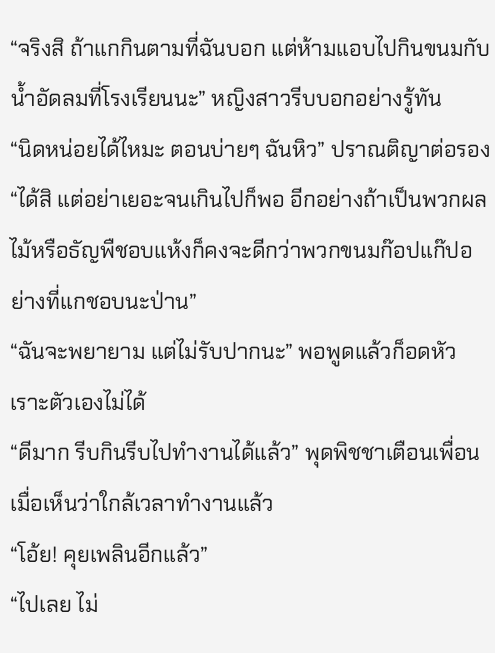“จริงสิ ถ้าแกกินตามที่ฉันบอก แต่ห้ามแอบไปกินขนมกับน้ำอัดลมที่โรงเรียนนะ” หญิงสาวรีบบอกอย่างรู้ทัน
“นิดหน่อยได้ไหมะ ตอนบ่ายๆ ฉันหิว” ปราณติญาต่อรอง
“ได้สิ แต่อย่าเยอะจนเกินไปก็พอ อีกอย่างถ้าเป็นพวกผลไม้หรือธัญพืชอบแห้งก็คงจะดีกว่าพวกขนมก๊อปแก๊ปอย่างที่แกชอบนะป่าน”
“ฉันจะพยายาม แต่ไม่รับปากนะ” พอพูดแล้วก็อดหัวเราะตัวเองไม่ได้
“ดีมาก รีบกินรีบไปทำงานได้แล้ว” พุดพิชชาเตือนเพื่อนเมื่อเห็นว่าใกล้เวลาทำงานแล้ว
“โอ้ย! คุยเพลินอีกแล้ว”
“ไปเลย ไม่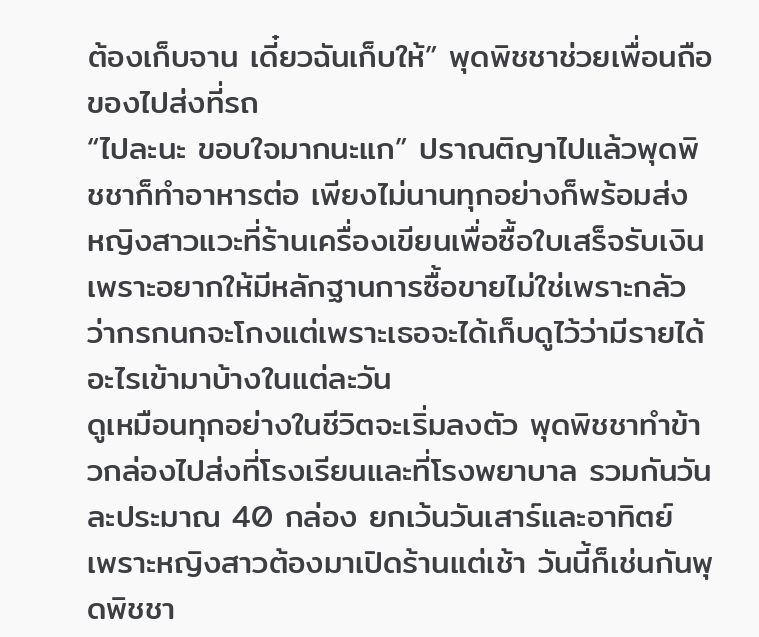ต้องเก็บจาน เดี๋ยวฉันเก็บให้” พุดพิชชาช่วยเพื่อนถือของไปส่งที่รถ
“ไปละนะ ขอบใจมากนะแก” ปราณติญาไปแล้วพุดพิชชาก็ทำอาหารต่อ เพียงไม่นานทุกอย่างก็พร้อมส่ง หญิงสาวแวะที่ร้านเครื่องเขียนเพื่อซื้อใบเสร็จรับเงินเพราะอยากให้มีหลักฐานการซื้อขายไม่ใช่เพราะกลัวว่ากรกนกจะโกงแต่เพราะเธอจะได้เก็บดูไว้ว่ามีรายได้อะไรเข้ามาบ้างในแต่ละวัน
ดูเหมือนทุกอย่างในชีวิตจะเริ่มลงตัว พุดพิชชาทำข้าวกล่องไปส่งที่โรงเรียนและที่โรงพยาบาล รวมกันวันละประมาณ 40 กล่อง ยกเว้นวันเสาร์และอาทิตย์ เพราะหญิงสาวต้องมาเปิดร้านแต่เช้า วันนี้ก็เช่นกันพุดพิชชา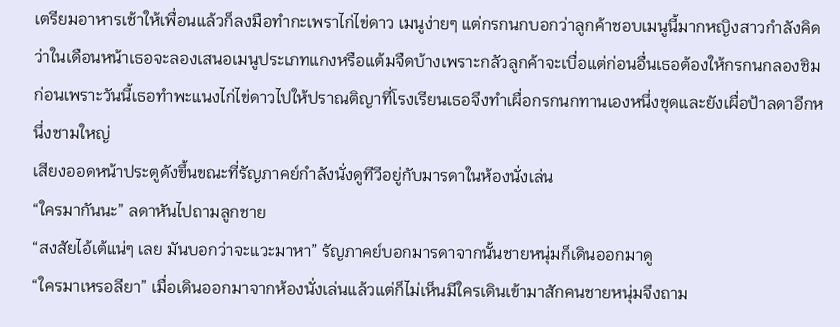เตรียมอาหารเช้าให้เพื่อนแล้วก็ลงมือทำกะเพราไก่ไข่ดาว เมนูง่ายๆ แต่กรกนกบอกว่าลูกค้าชอบเมนูนี้มากหญิงสาวกำลังคิดว่าในเดือนหน้าเธอจะลองเสนอเมนูประเภทแกงหรือแต้มจืดบ้างเพราะกลัวลูกค้าจะเบื่อแต่ก่อนอื่นเธอต้องให้กรกนกลองชิมก่อนเพราะวันนี้เธอทำพะแนงไก่ไข่ดาวไปให้ปราณติญาที่โรงเรียนเธอจึงทำเผื่อกรกนกทานเองหนึ่งชุดและยังเผื่อป้าลดาอีกหนึ่งชามใหญ่
เสียงออดหน้าประตูดังขึ้นขณะที่รัญภาคย์กำลังนั่งดูทีวีอยู่กับมารดาในห้องนั่งเล่น
“ใครมากันนะ” ลดาหันไปถามลูกชาย
“สงสัยไอ้เต้แน่ๆ เลย มันบอกว่าจะแวะมาหา” รัญภาคย์บอกมารดาจากนั้นชายหนุ่มก็เดินออกมาดู
“ใครมาเหรอลียา” เมื่อเดินออกมาจากห้องนั่งเล่นแล้วแต่ก็ไม่เห็นมีใครเดินเข้ามาสักคนชายหนุ่มจึงถาม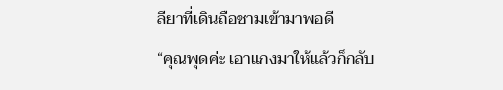ลียาที่เดินถือชามเข้ามาพอดี
“คุณพุดค่ะ เอาแกงมาให้แล้วก็กลับ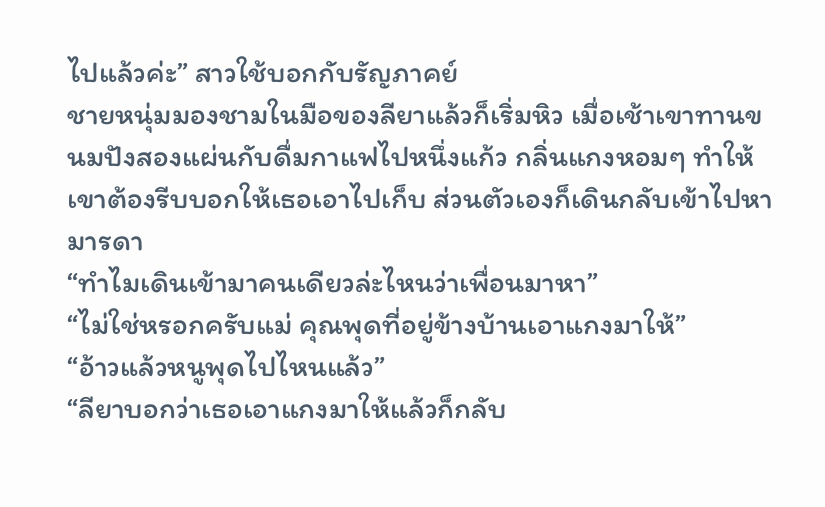ไปแล้วค่ะ” สาวใช้บอกกับรัญภาคย์
ชายหนุ่มมองชามในมือของลียาแล้วก็เริ่มหิว เมื่อเช้าเขาทานขนมปังสองแผ่นกับดื่มกาแฟไปหนึ่งแก้ว กลิ่นแกงหอมๆ ทำให้เขาต้องรีบบอกให้เธอเอาไปเก็บ ส่วนตัวเองก็เดินกลับเข้าไปหามารดา
“ทำไมเดินเข้ามาคนเดียวล่ะไหนว่าเพื่อนมาหา”
“ไม่ใช่หรอกครับแม่ คุณพุดที่อยู่ข้างบ้านเอาแกงมาให้”
“อ้าวแล้วหนูพุดไปไหนแล้ว”
“ลียาบอกว่าเธอเอาแกงมาให้แล้วก็กลับ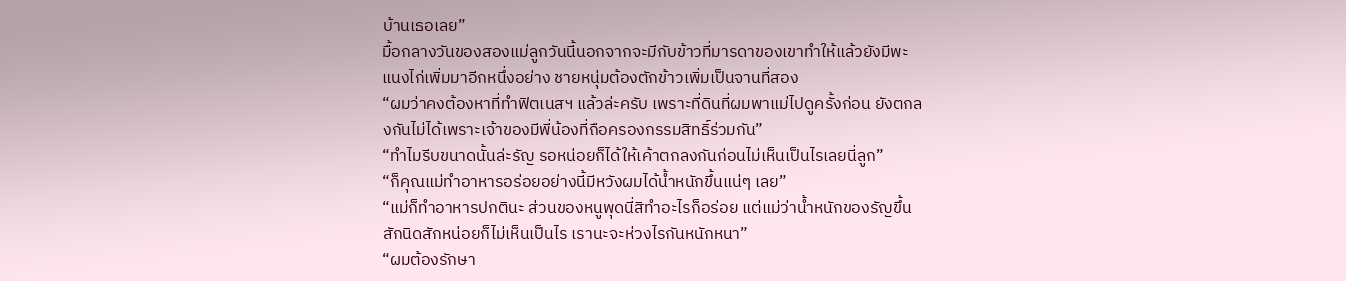บ้านเธอเลย”
มื้อกลางวันของสองแม่ลูกวันนี้นอกจากจะมีกับข้าวที่มารดาของเขาทำให้แล้วยังมีพะแนงไก่เพิ่มมาอีกหนึ่งอย่าง ชายหนุ่มต้องตักข้าวเพิ่มเป็นจานที่สอง
“ผมว่าคงต้องหาที่ทำฟิตเนสฯ แล้วล่ะครับ เพราะที่ดินที่ผมพาแม่ไปดูครั้งก่อน ยังตกลงกันไม่ได้เพราะเจ้าของมีพี่น้องที่ถือครองกรรมสิทธิ์ร่วมกัน”
“ทำไมรีบขนาดนั้นล่ะรัญ รอหน่อยก็ได้ให้เค้าตกลงกันก่อนไม่เห็นเป็นไรเลยนี่ลูก”
“ก็คุณแม่ทำอาหารอร่อยอย่างนี้มีหวังผมได้น้ำหนักขึ้นแน่ๆ เลย”
“แม่ก็ทำอาหารปกตินะ ส่วนของหนูพุดนี่สิทำอะไรก็อร่อย แต่แม่ว่าน้ำหนักของรัญขึ้นสักนิดสักหน่อยก็ไม่เห็นเป็นไร เรานะจะห่วงไรกันหนักหนา”
“ผมต้องรักษา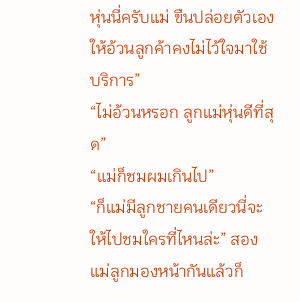หุ่นนี่ครับแม่ ขืนปล่อยตัวเองให้อ้วนลูกค้าคงไม่ไว้ใจมาใช้บริการ”
“ไม่อ้วนหรอก ลูกแม่หุ่นดีที่สุด”
“แม่ก็ชมผมเกินไป”
“ก็แม่มีลูกชายคนเดียวนี่จะให้ไปชมใครที่ไหนล่ะ” สองแม่ลูกมองหน้ากันแล้วก็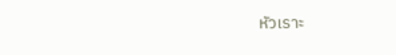หัวเราะ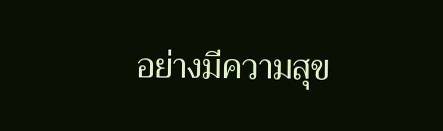อย่างมีความสุข